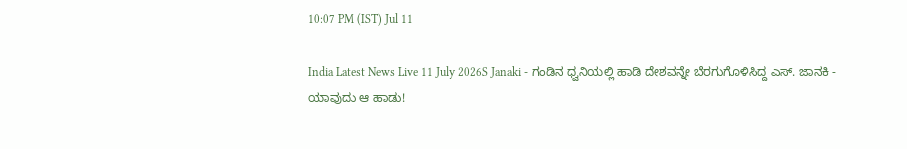10:07 PM (IST) Jul 11

India Latest News Live 11 July 2026S Janaki - ಗಂಡಿನ ಧ್ವನಿಯಲ್ಲಿ ಹಾಡಿ ದೇಶವನ್ನೇ ಬೆರಗುಗೊಳಿಸಿದ್ದ ಎಸ್. ಜಾನಕಿ - ಯಾವುದು ಆ ಹಾಡು!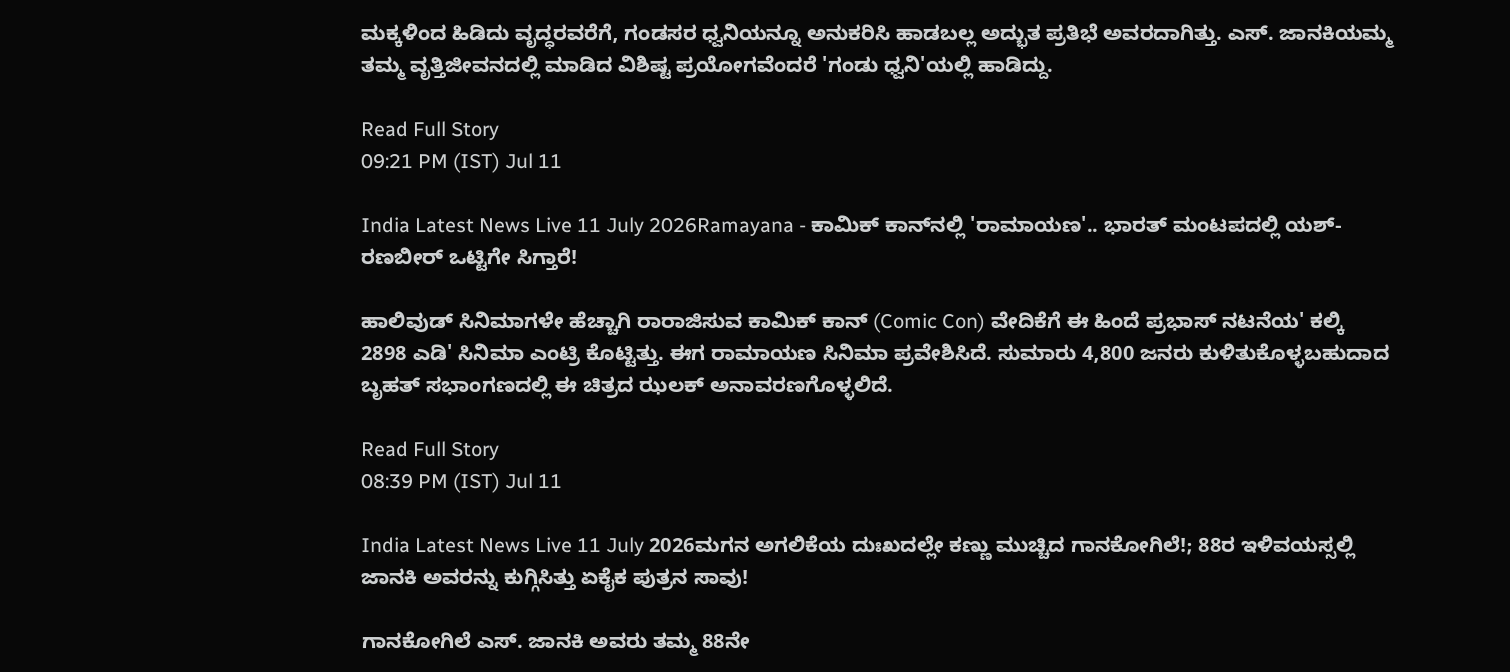ಮಕ್ಕಳಿಂದ ಹಿಡಿದು ವೃದ್ಧರವರೆಗೆ, ಗಂಡಸರ ಧ್ವನಿಯನ್ನೂ ಅನುಕರಿಸಿ ಹಾಡಬಲ್ಲ ಅದ್ಭುತ ಪ್ರತಿಭೆ ಅವರದಾಗಿತ್ತು. ಎಸ್. ಜಾನಕಿಯಮ್ಮ ತಮ್ಮ ವೃತ್ತಿಜೀವನದಲ್ಲಿ ಮಾಡಿದ ವಿಶಿಷ್ಟ ಪ್ರಯೋಗವೆಂದರೆ 'ಗಂಡು ಧ್ವನಿ'ಯಲ್ಲಿ ಹಾಡಿದ್ದು.

Read Full Story
09:21 PM (IST) Jul 11

India Latest News Live 11 July 2026Ramayana - ಕಾಮಿಕ್ ಕಾನ್‌ನಲ್ಲಿ 'ರಾಮಾಯಣ'.. ಭಾರತ್ ಮಂಟಪದಲ್ಲಿ ಯಶ್-ರಣಬೀರ್ ಒಟ್ಟಿಗೇ ಸಿಗ್ತಾರೆ!

ಹಾಲಿವುಡ್ ಸಿನಿಮಾಗಳೇ ಹೆಚ್ಚಾಗಿ ರಾರಾಜಿಸುವ ಕಾಮಿಕ್ ಕಾನ್ (Comic Con) ವೇದಿಕೆಗೆ ಈ ಹಿಂದೆ ಪ್ರಭಾಸ್ ನಟನೆಯ' ಕಲ್ಕಿ 2898 ಎಡಿ' ಸಿನಿಮಾ ಎಂಟ್ರಿ ಕೊಟ್ಟಿತ್ತು. ಈಗ ರಾಮಾಯಣ ಸಿನಿಮಾ ಪ್ರವೇಶಿಸಿದೆ. ಸುಮಾರು 4,800 ಜನರು ಕುಳಿತುಕೊಳ್ಳಬಹುದಾದ ಬೃಹತ್ ಸಭಾಂಗಣದಲ್ಲಿ ಈ ಚಿತ್ರದ ಝಲಕ್ ಅನಾವರಣಗೊಳ್ಳಲಿದೆ.

Read Full Story
08:39 PM (IST) Jul 11

India Latest News Live 11 July 2026ಮಗನ ಅಗಲಿಕೆಯ ದುಃಖದಲ್ಲೇ ಕಣ್ಣು ಮುಚ್ಚಿದ ಗಾನಕೋಗಿಲೆ!; 88ರ ಇಳಿವಯಸ್ಸಲ್ಲಿ ಜಾನಕಿ ಅವರನ್ನು ಕುಗ್ಗಿಸಿತ್ತು ಏಕೈಕ ಪುತ್ರನ ಸಾವು!

ಗಾನಕೋಗಿಲೆ ಎಸ್. ಜಾನಕಿ ಅವರು ತಮ್ಮ 88ನೇ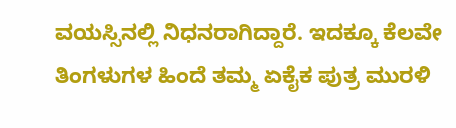ವಯಸ್ಸಿನಲ್ಲಿ ನಿಧನರಾಗಿದ್ದಾರೆ. ಇದಕ್ಕೂ ಕೆಲವೇ ತಿಂಗಳುಗಳ ಹಿಂದೆ ತಮ್ಮ ಏಕೈಕ ಪುತ್ರ ಮುರಳಿ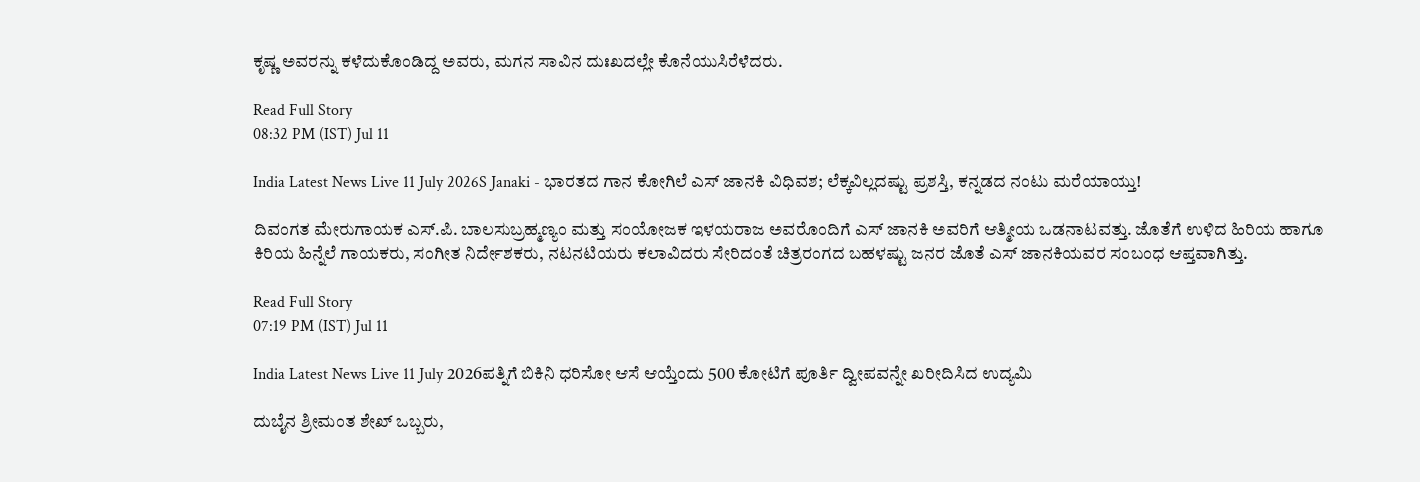ಕೃಷ್ಣ ಅವರನ್ನು ಕಳೆದುಕೊಂಡಿದ್ದ ಅವರು, ಮಗನ ಸಾವಿನ ದುಃಖದಲ್ಲೇ ಕೊನೆಯುಸಿರೆಳೆದರು.

Read Full Story
08:32 PM (IST) Jul 11

India Latest News Live 11 July 2026S Janaki - ಭಾರತದ ಗಾನ ಕೋಗಿಲೆ ಎಸ್ ಜಾನಕಿ ವಿಧಿವಶ; ಲೆಕ್ಕವಿಲ್ಲದಷ್ಟು ಪ್ರಶಸ್ತಿ, ಕನ್ನಡದ ನಂಟು ಮರೆಯಾಯ್ತು!

ದಿವಂಗತ ಮೇರುಗಾಯಕ ಎಸ್.ಪಿ. ಬಾಲಸುಬ್ರಹ್ಮಣ್ಯಂ ಮತ್ತು ಸಂಯೋಜಕ ಇಳಯರಾಜ ಅವರೊಂದಿಗೆ ಎಸ್ ಜಾನಕಿ ಅವರಿಗೆ ಆತ್ಮೀಯ ಒಡನಾಟವತ್ತು. ಜೊತೆಗೆ ಉಳಿದ ಹಿರಿಯ ಹಾಗೂ ಕಿರಿಯ ಹಿನ್ನೆಲೆ ಗಾಯಕರು, ಸಂಗೀತ ನಿರ್ದೇಶಕರು, ನಟನಟಿಯರು ಕಲಾವಿದರು ಸೇರಿದಂತೆ ಚಿತ್ರರಂಗದ ಬಹಳಷ್ಟು ಜನರ ಜೊತೆ ಎಸ್ ಜಾನಕಿಯವರ ಸಂಬಂಧ ಆಪ್ತವಾಗಿತ್ತು.

Read Full Story
07:19 PM (IST) Jul 11

India Latest News Live 11 July 2026ಪತ್ನಿಗೆ ಬಿಕಿನಿ ಧರಿಸೋ ಆಸೆ ಆಯ್ತೆಂದು 500 ಕೋಟಿಗೆ ಪೂರ್ತಿ ದ್ವೀಪವನ್ನೇ ಖರೀದಿಸಿದ ಉದ್ಯಮಿ

ದುಬೈನ ಶ್ರೀಮಂತ ಶೇಖ್ ಒಬ್ಬರು,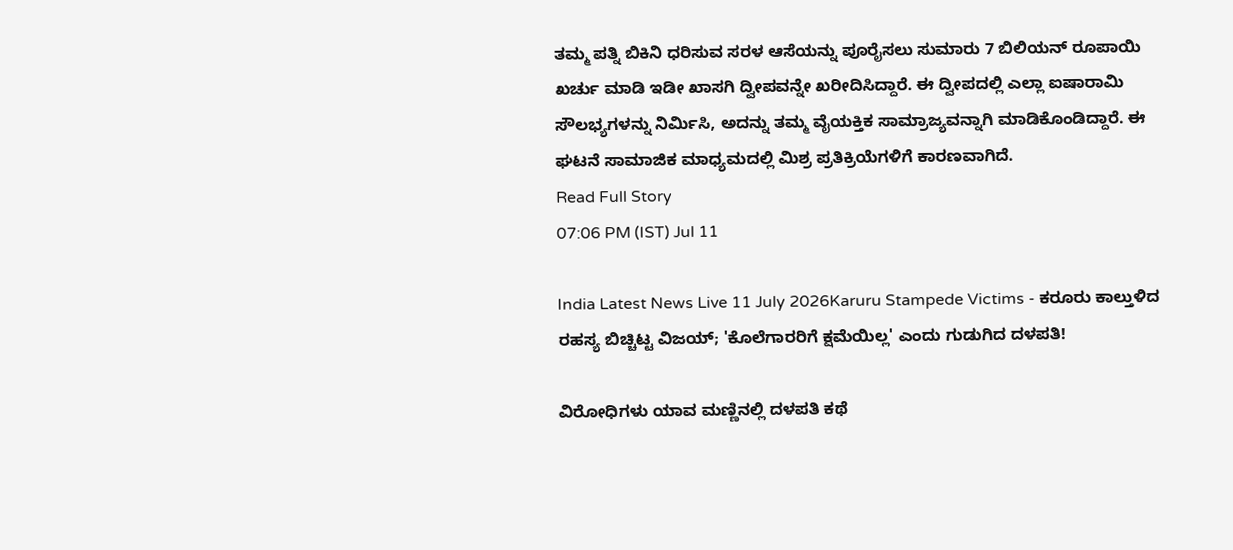ತಮ್ಮ ಪತ್ನಿ ಬಿಕಿನಿ ಧರಿಸುವ ಸರಳ ಆಸೆಯನ್ನು ಪೂರೈಸಲು ಸುಮಾರು 7 ಬಿಲಿಯನ್ ರೂಪಾಯಿ ಖರ್ಚು ಮಾಡಿ ಇಡೀ ಖಾಸಗಿ ದ್ವೀಪವನ್ನೇ ಖರೀದಿಸಿದ್ದಾರೆ. ಈ ದ್ವೀಪದಲ್ಲಿ ಎಲ್ಲಾ ಐಷಾರಾಮಿ ಸೌಲಭ್ಯಗಳನ್ನು ನಿರ್ಮಿಸಿ, ಅದನ್ನು ತಮ್ಮ ವೈಯಕ್ತಿಕ ಸಾಮ್ರಾಜ್ಯವನ್ನಾಗಿ ಮಾಡಿಕೊಂಡಿದ್ದಾರೆ. ಈ ಘಟನೆ ಸಾಮಾಜಿಕ ಮಾಧ್ಯಮದಲ್ಲಿ ಮಿಶ್ರ ಪ್ರತಿಕ್ರಿಯೆಗಳಿಗೆ ಕಾರಣವಾಗಿದೆ.
Read Full Story
07:06 PM (IST) Jul 11

India Latest News Live 11 July 2026Karuru Stampede Victims - ಕರೂರು ಕಾಲ್ತುಳಿದ ರಹಸ್ಯ ಬಿಚ್ಚಿಟ್ಟ ವಿಜಯ್; 'ಕೊಲೆಗಾರರಿಗೆ ಕ್ಷಮೆಯಿಲ್ಲ' ಎಂದು ಗುಡುಗಿದ ದಳಪತಿ!

ವಿರೋಧಿಗಳು ಯಾವ ಮಣ್ಣಿನಲ್ಲಿ ದಳಪತಿ ಕಥೆ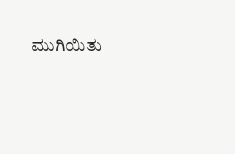ಮುಗಿಯಿತು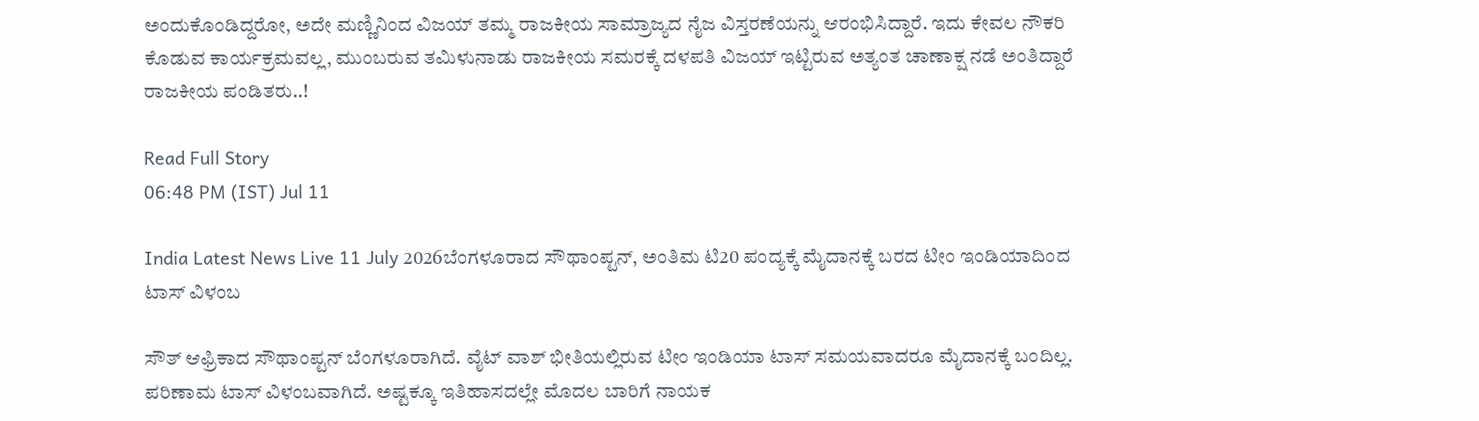ಅಂದುಕೊಂಡಿದ್ದರೋ, ಅದೇ ಮಣ್ಣಿನಿಂದ ವಿಜಯ್ ತಮ್ಮ ರಾಜಕೀಯ ಸಾಮ್ರಾಜ್ಯದ ನೈಜ ವಿಸ್ತರಣೆಯನ್ನು ಆರಂಭಿಸಿದ್ದಾರೆ. ಇದು ಕೇವಲ ನೌಕರಿ ಕೊಡುವ ಕಾರ್ಯಕ್ರಮವಲ್ಲ, ಮುಂಬರುವ ತಮಿಳುನಾಡು ರಾಜಕೀಯ ಸಮರಕ್ಕೆ ದಳಪತಿ ವಿಜಯ್ ಇಟ್ಟಿರುವ ಅತ್ಯಂತ ಚಾಣಾಕ್ಷ ನಡೆ ಅಂತಿದ್ದಾರೆ ರಾಜಕೀಯ ಪಂಡಿತರು..!

Read Full Story
06:48 PM (IST) Jul 11

India Latest News Live 11 July 2026ಬೆಂಗಳೂರಾದ ಸೌಥಾಂಪ್ಟನ್, ಅಂತಿಮ ಟಿ20 ಪಂದ್ಯಕ್ಕೆ ಮೈದಾನಕ್ಕೆ ಬರದ ಟೀಂ ಇಂಡಿಯಾದಿಂದ ಟಾಸ್ ವಿಳಂಬ

ಸೌತ್ ಆಫ್ರಿಕಾದ ಸೌಥಾಂಪ್ಟನ್ ಬೆಂಗಳೂರಾಗಿದೆ. ವೈಟ್ ವಾಶ್ ಭೀತಿಯಲ್ಲಿರುವ ಟೀಂ ಇಂಡಿಯಾ ಟಾಸ್ ಸಮಯವಾದರೂ ಮೈದಾನಕ್ಕೆ ಬಂದಿಲ್ಲ. ಪರಿಣಾಮ ಟಾಸ್ ವಿಳಂಬವಾಗಿದೆ. ಅಷ್ಟಕ್ಕೂ ಇತಿಹಾಸದಲ್ಲೇ ಮೊದಲ ಬಾರಿಗೆ ನಾಯಕ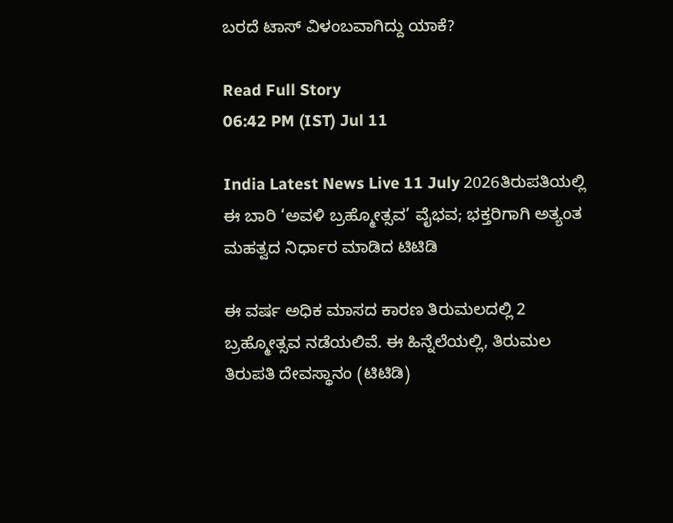ಬರದೆ ಟಾಸ್ ವಿಳಂಬವಾಗಿದ್ದು ಯಾಕೆ?

Read Full Story
06:42 PM (IST) Jul 11

India Latest News Live 11 July 2026ತಿರುಪತಿಯಲ್ಲಿ ಈ ಬಾರಿ ‘ಅವಳಿ ಬ್ರಹ್ಮೋತ್ಸವ’ ವೈಭವ; ಭಕ್ತರಿಗಾಗಿ ಅತ್ಯಂತ ಮಹತ್ವದ ನಿರ್ಧಾರ ಮಾಡಿದ ಟಿಟಿಡಿ

ಈ ವರ್ಷ ಅಧಿಕ ಮಾಸದ ಕಾರಣ ತಿರುಮಲದಲ್ಲಿ 2 ಬ್ರಹ್ಮೋತ್ಸವ ನಡೆಯಲಿವೆ. ಈ ಹಿನ್ನೆಲೆಯಲ್ಲಿ, ತಿರುಮಲ ತಿರುಪತಿ ದೇವಸ್ಥಾನಂ (ಟಿಟಿಡಿ)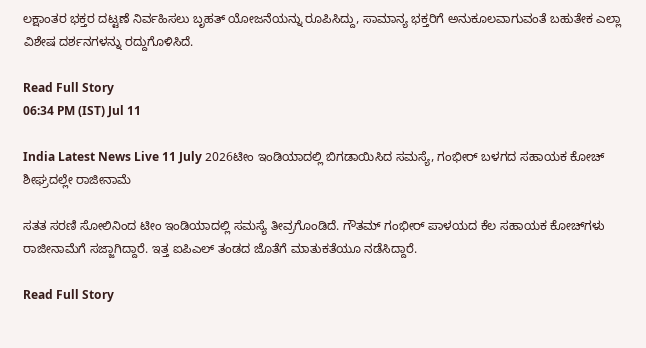ಲಕ್ಷಾಂತರ ಭಕ್ತರ ದಟ್ಟಣೆ ನಿರ್ವಹಿಸಲು ಬೃಹತ್ ಯೋಜನೆಯನ್ನು ರೂಪಿಸಿದ್ದು, ಸಾಮಾನ್ಯ ಭಕ್ತರಿಗೆ ಅನುಕೂಲವಾಗುವಂತೆ ಬಹುತೇಕ ಎಲ್ಲಾ ವಿಶೇಷ ದರ್ಶನಗಳನ್ನು ರದ್ದುಗೊಳಿಸಿದೆ.

Read Full Story
06:34 PM (IST) Jul 11

India Latest News Live 11 July 2026ಟೀಂ ಇಂಡಿಯಾದಲ್ಲಿ ಬಿಗಡಾಯಿಸಿದ ಸಮಸ್ಯೆ, ಗಂಭೀರ್ ಬಳಗದ ಸಹಾಯಕ ಕೋಚ್ ಶೀಘ್ರದಲ್ಲೇ ರಾಜೀನಾಮೆ

ಸತತ ಸರಣಿ ಸೋಲಿನಿಂದ ಟೀಂ ಇಂಡಿಯಾದಲ್ಲಿ ಸಮಸ್ಯೆ ತೀವ್ರಗೊಂಡಿದೆ. ಗೌತಮ್ ಗಂಭೀರ್ ಪಾಳಯದ ಕೆಲ ಸಹಾಯಕ ಕೋಚ್‌ಗಳು ರಾಜೀನಾಮೆಗೆ ಸಜ್ಜಾಗಿದ್ದಾರೆ. ಇತ್ತ ಐಪಿಎಲ್ ತಂಡದ ಜೊತೆಗೆ ಮಾತುಕತೆಯೂ ನಡೆಸಿದ್ದಾರೆ.

Read Full Story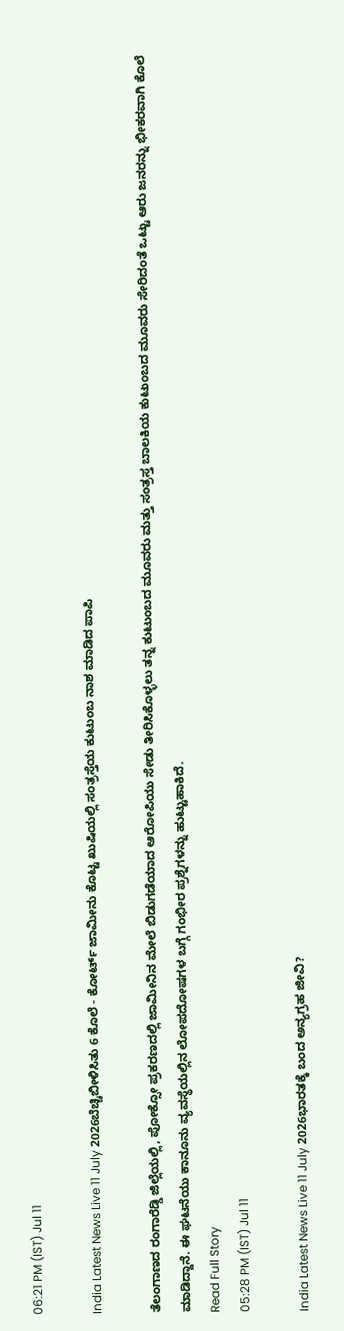06:21 PM (IST) Jul 11

India Latest News Live 11 July 2026ಬೆಚ್ಚಿಬೀಳಿಸಿತು 6 ಕೊಲೆ - ಕೋರ್ಟ್ ಜಾಮೀನು ಕೊಟ್ಟ ಖುಷಿಯಲ್ಲಿ ಸಂತ್ರಸ್ತೆಯ ಕುಟುಂಬ ನಾಶ ಮಾಡಿದ ಪಾಪಿ

ತೆಲಂಗಾಣದ ರಂಗಾರೆಡ್ಡಿ ಜಿಲ್ಲೆಯಲ್ಲಿ, ಪೋಕ್ಸೋ ಪ್ರಕರಣದಲ್ಲಿ ಜಾಮೀನಿನ ಮೇಲೆ ಬಿಡುಗಡೆಯಾದ ಆರೋಪಿಯು ಸೇಡು ತೀರಿಸಿಕೊಳ್ಳಲು ತನ್ನ ಕುಟುಂಬದ ಮೂವರು ಮತ್ತು ಸಂತ್ರಸ್ತ ಬಾಲಕಿಯ ಕುಟುಂಬದ ಮೂವರು ಸೇರಿದಂತೆ ಒಟ್ಟು ಆರು ಜನರನ್ನು ಭೀಕರವಾಗಿ ಕೊಲೆ ಮಾಡಿದ್ದಾನೆ. ಈ ಘಟನೆಯು ಕಾನೂನು ವ್ಯವಸ್ಥೆಯಲ್ಲಿನ ಲೋಪದೋಷಗಳ ಬಗ್ಗೆ ಗಂಭೀರ ಪ್ರಶ್ನೆಗಳನ್ನು ಹುಟ್ಟುಹಾಕಿದೆ.
Read Full Story
05:28 PM (IST) Jul 11

India Latest News Live 11 July 2026ಭಾರತಕ್ಕೆ ಬಂದ ಅನ್ಯಗ್ರಹ ಜೀವಿ?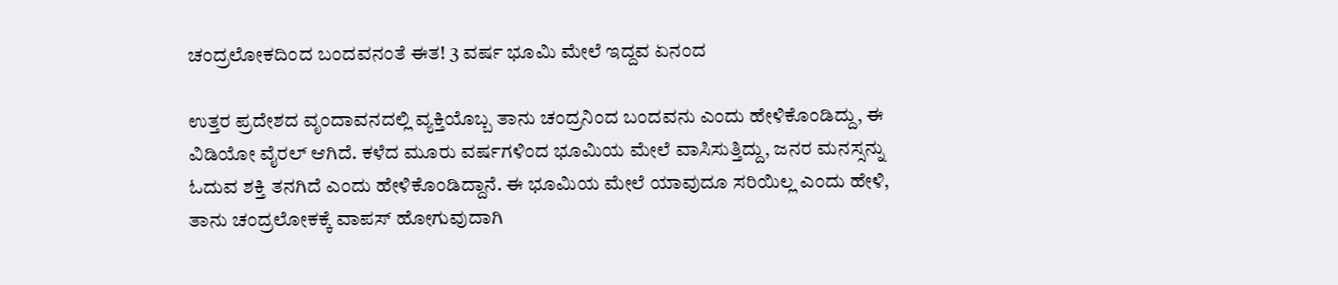ಚಂದ್ರಲೋಕದಿಂದ ಬಂದವನಂತೆ ಈತ! 3 ವರ್ಷ ಭೂಮಿ ಮೇಲೆ ಇದ್ದವ ಏನಂದ

ಉತ್ತರ ಪ್ರದೇಶದ ವೃಂದಾವನದಲ್ಲಿ ವ್ಯಕ್ತಿಯೊಬ್ಬ ತಾನು ಚಂದ್ರನಿಂದ ಬಂದವನು ಎಂದು ಹೇಳಿಕೊಂಡಿದ್ದು, ಈ ವಿಡಿಯೋ ವೈರಲ್ ಆಗಿದೆ. ಕಳೆದ ಮೂರು ವರ್ಷಗಳಿಂದ ಭೂಮಿಯ ಮೇಲೆ ವಾಸಿಸುತ್ತಿದ್ದು, ಜನರ ಮನಸ್ಸನ್ನು ಓದುವ ಶಕ್ತಿ ತನಗಿದೆ ಎಂದು ಹೇಳಿಕೊಂಡಿದ್ದಾನೆ. ಈ ಭೂಮಿಯ ಮೇಲೆ ಯಾವುದೂ ಸರಿಯಿಲ್ಲ ಎಂದು ಹೇಳಿ, ತಾನು ಚಂದ್ರಲೋಕಕ್ಕೆ ವಾಪಸ್ ಹೋಗುವುದಾಗಿ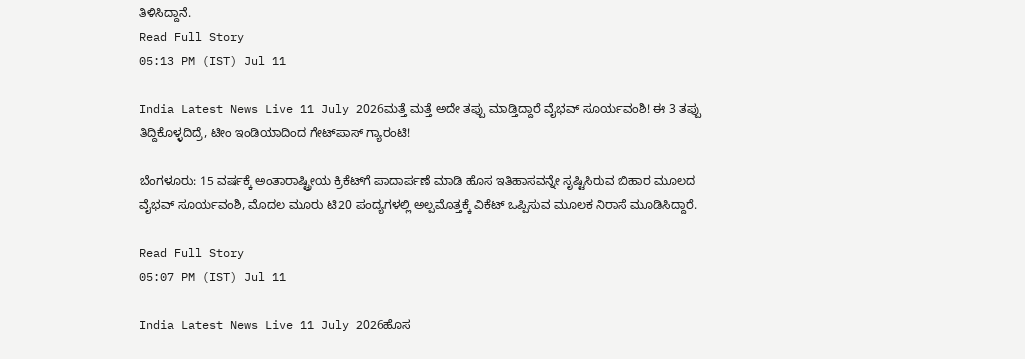ತಿಳಿಸಿದ್ದಾನೆ.
Read Full Story
05:13 PM (IST) Jul 11

India Latest News Live 11 July 2026ಮತ್ತೆ ಮತ್ತೆ ಅದೇ ತಪ್ಪು ಮಾಡ್ತಿದ್ದಾರೆ ವೈಭವ್ ಸೂರ್ಯವಂಶಿ! ಈ 3 ತಪ್ಪು ತಿದ್ದಿಕೊಳ್ಳದಿದ್ರೆ, ಟೀಂ ಇಂಡಿಯಾದಿಂದ ಗೇಟ್‌ಪಾಸ್ ಗ್ಯಾರಂಟಿ!

ಬೆಂಗಳೂರು: 15 ವರ್ಷಕ್ಕೆ ಅಂತಾರಾಷ್ಟ್ರೀಯ ಕ್ರಿಕೆಟ್‌ಗೆ ಪಾದಾರ್ಪಣೆ ಮಾಡಿ ಹೊಸ ಇತಿಹಾಸವನ್ನೇ ಸೃಷ್ಟಿಸಿರುವ ಬಿಹಾರ ಮೂಲದ ವೈಭವ್ ಸೂರ್ಯವಂಶಿ, ಮೊದಲ ಮೂರು ಟಿ20 ಪಂದ್ಯಗಳಲ್ಲಿ ಅಲ್ಪಮೊತ್ತಕ್ಕೆ ವಿಕೆಟ್ ಒಪ್ಪಿಸುವ ಮೂಲಕ ನಿರಾಸೆ ಮೂಡಿಸಿದ್ದಾರೆ.

Read Full Story
05:07 PM (IST) Jul 11

India Latest News Live 11 July 2026ಹೊಸ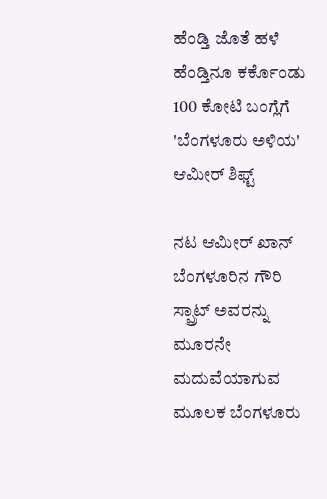ಹೆಂಡ್ತಿ ಜೊತೆ ಹಳೆ ಹೆಂಡ್ತಿನೂ ಕರ್ಕೊಂಡು 100 ಕೋಟಿ ಬಂಗ್ಲೆಗೆ 'ಬೆಂಗಳೂರು ಅಳಿಯ' ಆಮೀರ್ ಶಿಫ್ಟ್

ನಟ ಆಮೀರ್ ಖಾನ್ ಬೆಂಗಳೂರಿನ ಗೌರಿ ಸ್ಪ್ರಾಟ್ ಅವರನ್ನು ಮೂರನೇ ಮದುವೆಯಾಗುವ ಮೂಲಕ ಬೆಂಗಳೂರು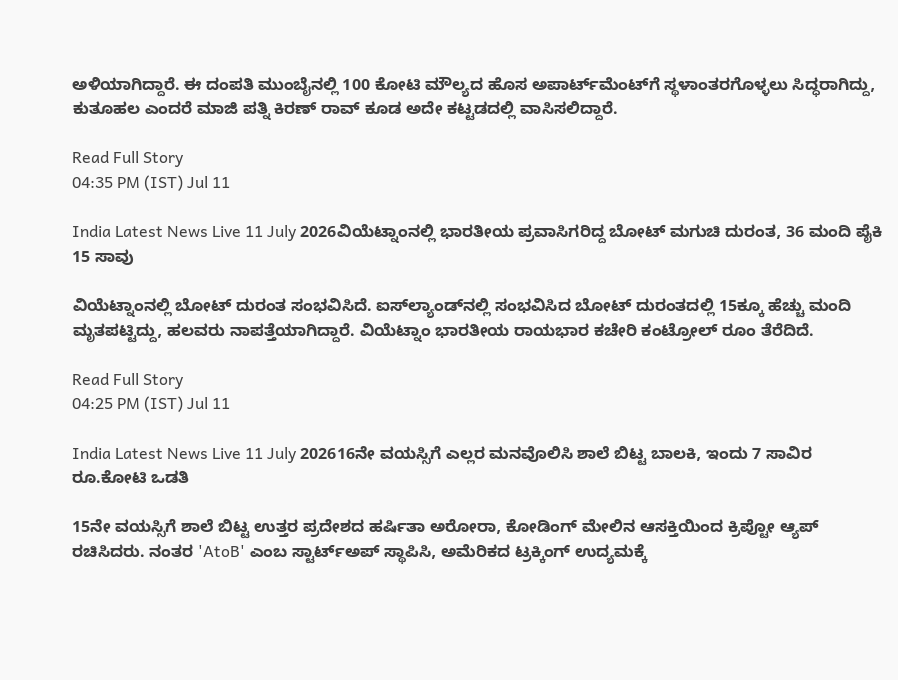ಅಳಿಯಾಗಿದ್ದಾರೆ. ಈ ದಂಪತಿ ಮುಂಬೈನಲ್ಲಿ 100 ಕೋಟಿ ಮೌಲ್ಯದ ಹೊಸ ಅಪಾರ್ಟ್‌ಮೆಂಟ್‌ಗೆ ಸ್ಥಳಾಂತರಗೊಳ್ಳಲು ಸಿದ್ಧರಾಗಿದ್ದು, ಕುತೂಹಲ ಎಂದರೆ ಮಾಜಿ ಪತ್ನಿ ಕಿರಣ್ ರಾವ್ ಕೂಡ ಅದೇ ಕಟ್ಟಡದಲ್ಲಿ ವಾಸಿಸಲಿದ್ದಾರೆ.

Read Full Story
04:35 PM (IST) Jul 11

India Latest News Live 11 July 2026ವಿಯೆಟ್ನಾಂನಲ್ಲಿ ಭಾರತೀಯ ಪ್ರವಾಸಿಗರಿದ್ದ ಬೋಟ್ ಮಗುಚಿ ದುರಂತ, 36 ಮಂದಿ ಪೈಕಿ 15 ಸಾವು

ವಿಯೆಟ್ನಾಂನಲ್ಲಿ ಬೋಟ್ ದುರಂತ ಸಂಭವಿಸಿದೆ. ಐಸ್‌ಲ್ಯಾಂಡ್‌ನಲ್ಲಿ ಸಂಭವಿಸಿದ ಬೋಟ್ ದುರಂತದಲ್ಲಿ 15ಕ್ಕೂ ಹೆಚ್ಚು ಮಂದಿ ಮೃತಪಟ್ಟಿದ್ದು, ಹಲವರು ನಾಪತ್ತೆಯಾಗಿದ್ದಾರೆ. ವಿಯೆಟ್ನಾಂ ಭಾರತೀಯ ರಾಯಭಾರ ಕಚೇರಿ ಕಂಟ್ರೋಲ್ ರೂಂ ತೆರೆದಿದೆ.

Read Full Story
04:25 PM (IST) Jul 11

India Latest News Live 11 July 202616ನೇ ವಯಸ್ಸಿಗೆ ಎಲ್ಲರ ಮನವೊಲಿಸಿ ಶಾಲೆ ಬಿಟ್ಟ ಬಾಲಕಿ, ಇಂದು 7 ಸಾವಿರ ರೂ.ಕೋಟಿ ಒಡತಿ

15ನೇ ವಯಸ್ಸಿಗೆ ಶಾಲೆ ಬಿಟ್ಟ ಉತ್ತರ ಪ್ರದೇಶದ ಹರ್ಷಿತಾ ಅರೋರಾ, ಕೋಡಿಂಗ್ ಮೇಲಿನ ಆಸಕ್ತಿಯಿಂದ ಕ್ರಿಪ್ಟೋ ಆ್ಯಪ್ ರಚಿಸಿದರು. ನಂತರ 'AtoB' ಎಂಬ ಸ್ಟಾರ್ಟ್ಅಪ್ ಸ್ಥಾಪಿಸಿ, ಅಮೆರಿಕದ ಟ್ರಕ್ಕಿಂಗ್ ಉದ್ಯಮಕ್ಕೆ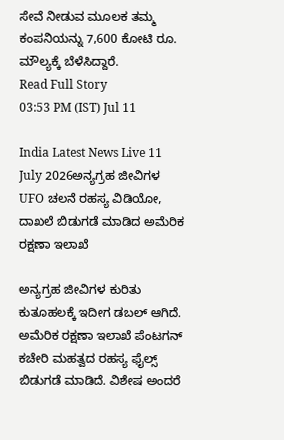ಸೇವೆ ನೀಡುವ ಮೂಲಕ ತಮ್ಮ ಕಂಪನಿಯನ್ನು 7,600 ಕೋಟಿ ರೂ. ಮೌಲ್ಯಕ್ಕೆ ಬೆಳೆಸಿದ್ದಾರೆ.
Read Full Story
03:53 PM (IST) Jul 11

India Latest News Live 11 July 2026ಅನ್ಯಗ್ರಹ ಜೀವಿಗಳ UFO ಚಲನೆ ರಹಸ್ಯ ವಿಡಿಯೋ, ದಾಖಲೆ ಬಿಡುಗಡೆ ಮಾಡಿದ ಅಮೆರಿಕ ರಕ್ಷಣಾ ಇಲಾಖೆ

ಅನ್ಯಗ್ರಹ ಜೀವಿಗಳ ಕುರಿತು ಕುತೂಹಲಕ್ಕೆ ಇದೀಗ ಡಬಲ್ ಆಗಿದೆ. ಅಮೆರಿಕ ರಕ್ಷಣಾ ಇಲಾಖೆ ಪೆಂಟಗನ್ ಕಚೇರಿ ಮಹತ್ವದ ರಹಸ್ಯ ಫೈಲ್ಸ್ ಬಿಡುಗಡೆ ಮಾಡಿದೆ. ವಿಶೇಷ ಅಂದರೆ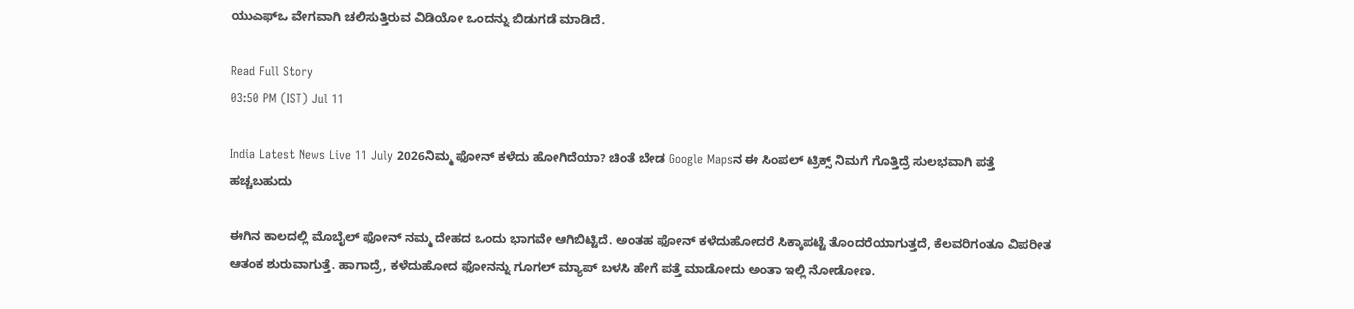ಯುಎಫ್ಒ ವೇಗವಾಗಿ ಚಲಿಸುತ್ತಿರುವ ವಿಡಿಯೋ ಒಂದನ್ನು ಬಿಡುಗಡೆ ಮಾಡಿದೆ.

Read Full Story
03:50 PM (IST) Jul 11

India Latest News Live 11 July 2026ನಿಮ್ಮ ಫೋನ್ ಕಳೆದು ಹೋಗಿದೆಯಾ? ಚಿಂತೆ ಬೇಡ Google Mapsನ ಈ ಸಿಂಪಲ್ ಟ್ರಿಕ್ಸ್ ನಿಮಗೆ ಗೊತ್ತಿದ್ರೆ ಸುಲಭವಾಗಿ ಪತ್ತೆ ಹಚ್ಚಬಹುದು

ಈಗಿನ ಕಾಲದಲ್ಲಿ ಮೊಬೈಲ್ ಫೋನ್ ನಮ್ಮ ದೇಹದ ಒಂದು ಭಾಗವೇ ಆಗಿಬಿಟ್ಟಿದೆ. ಅಂತಹ ಫೋನ್ ಕಳೆದುಹೋದರೆ ಸಿಕ್ಕಾಪಟ್ಟೆ ತೊಂದರೆಯಾಗುತ್ತದೆ, ಕೆಲವರಿಗಂತೂ ವಿಪರೀತ ಆತಂಕ ಶುರುವಾಗುತ್ತೆ. ಹಾಗಾದ್ರೆ, ಕಳೆದುಹೋದ ಫೋನನ್ನು ಗೂಗಲ್ ಮ್ಯಾಪ್ ಬಳಸಿ ಹೇಗೆ ಪತ್ತೆ ಮಾಡೋದು ಅಂತಾ ಇಲ್ಲಿ ನೋಡೋಣ.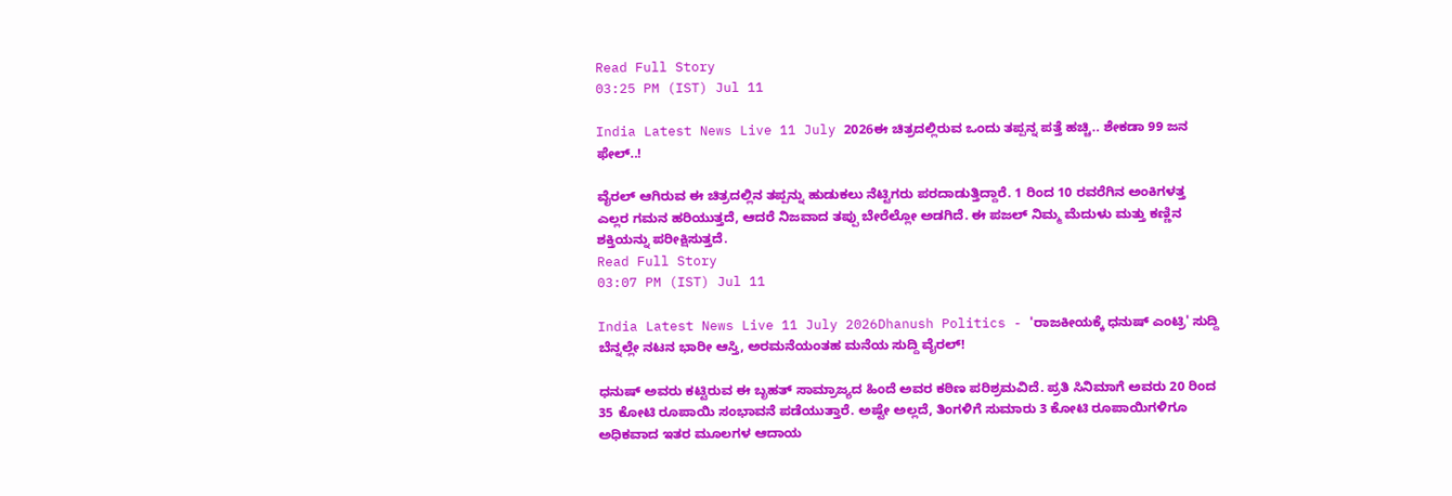Read Full Story
03:25 PM (IST) Jul 11

India Latest News Live 11 July 2026ಈ ಚಿತ್ರದಲ್ಲಿರುವ ಒಂದು ತಪ್ಪನ್ನ ಪತ್ತೆ ಹಚ್ಚಿ.. ಶೇಕಡಾ 99 ಜನ ಫೇಲ್..!

ವೈರಲ್ ಆಗಿರುವ ಈ ಚಿತ್ರದಲ್ಲಿನ ತಪ್ಪನ್ನು ಹುಡುಕಲು ನೆಟ್ಟಿಗರು ಪರದಾಡುತ್ತಿದ್ದಾರೆ. 1 ರಿಂದ 10 ರವರೆಗಿನ ಅಂಕಿಗಳತ್ತ ಎಲ್ಲರ ಗಮನ ಹರಿಯುತ್ತದೆ, ಆದರೆ ನಿಜವಾದ ತಪ್ಪು ಬೇರೆಲ್ಲೋ ಅಡಗಿದೆ. ಈ ಪಜಲ್ ನಿಮ್ಮ ಮೆದುಳು ಮತ್ತು ಕಣ್ಣಿನ ಶಕ್ತಿಯನ್ನು ಪರೀಕ್ಷಿಸುತ್ತದೆ.
Read Full Story
03:07 PM (IST) Jul 11

India Latest News Live 11 July 2026Dhanush Politics - 'ರಾಜಕೀಯಕ್ಕೆ ಧನುಷ್ ಎಂಟ್ರಿ' ಸುದ್ದಿ ಬೆನ್ನಲ್ಲೇ ನಟನ ಭಾರೀ ಆಸ್ತಿ, ಅರಮನೆಯಂತಹ ಮನೆಯ ಸುದ್ದಿ ವೈರಲ್!

ಧನುಷ್ ಅವರು ಕಟ್ಟಿರುವ ಈ ಬೃಹತ್ ಸಾಮ್ರಾಜ್ಯದ ಹಿಂದೆ ಅವರ ಕಠಿಣ ಪರಿಶ್ರಮವಿದೆ. ಪ್ರತಿ ಸಿನಿಮಾಗೆ ಅವರು 20 ರಿಂದ 35 ಕೋಟಿ ರೂಪಾಯಿ ಸಂಭಾವನೆ ಪಡೆಯುತ್ತಾರೆ. ಅಷ್ಟೇ ಅಲ್ಲದೆ, ತಿಂಗಳಿಗೆ ಸುಮಾರು 3 ಕೋಟಿ ರೂಪಾಯಿಗಳಿಗೂ ಅಧಿಕವಾದ ಇತರ ಮೂಲಗಳ ಆದಾಯ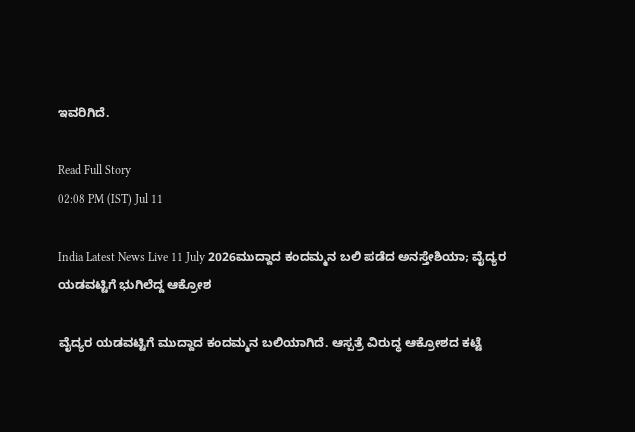ಇವರಿಗಿದೆ.

Read Full Story
02:08 PM (IST) Jul 11

India Latest News Live 11 July 2026ಮುದ್ದಾದ ಕಂದಮ್ಮನ ಬಲಿ ಪಡೆದ ಅನಸ್ತೇಶಿಯಾ; ವೈದ್ಯರ ಯಡವಟ್ಟಿಗೆ ಭುಗಿಲೆದ್ದ ಆಕ್ರೋಶ

ವೈದ್ಯರ ಯಡವಟ್ಟಿಗೆ ಮುದ್ದಾದ ಕಂದಮ್ಮನ ಬಲಿಯಾಗಿದೆ. ಆಸ್ಪತ್ರೆ ವಿರುದ್ಧ ಆಕ್ರೋಶದ ಕಟ್ಟೆ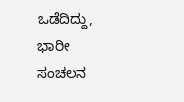ಒಡೆದಿದ್ದು, ಭಾರೀ ಸಂಚಲನ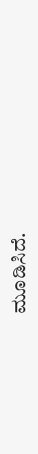ಮೂಡಿಸಿದೆ.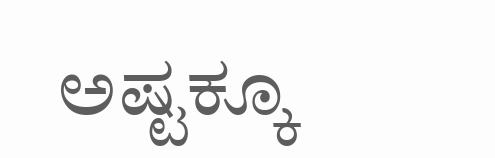ಅಷ್ಟಕ್ಕೂ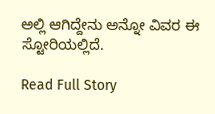ಅಲ್ಲಿ ಆಗಿದ್ದೇನು ಅನ್ನೋ ವಿವರ ಈ ಸ್ಟೋರಿಯಲ್ಲಿದೆ.

Read Full Story